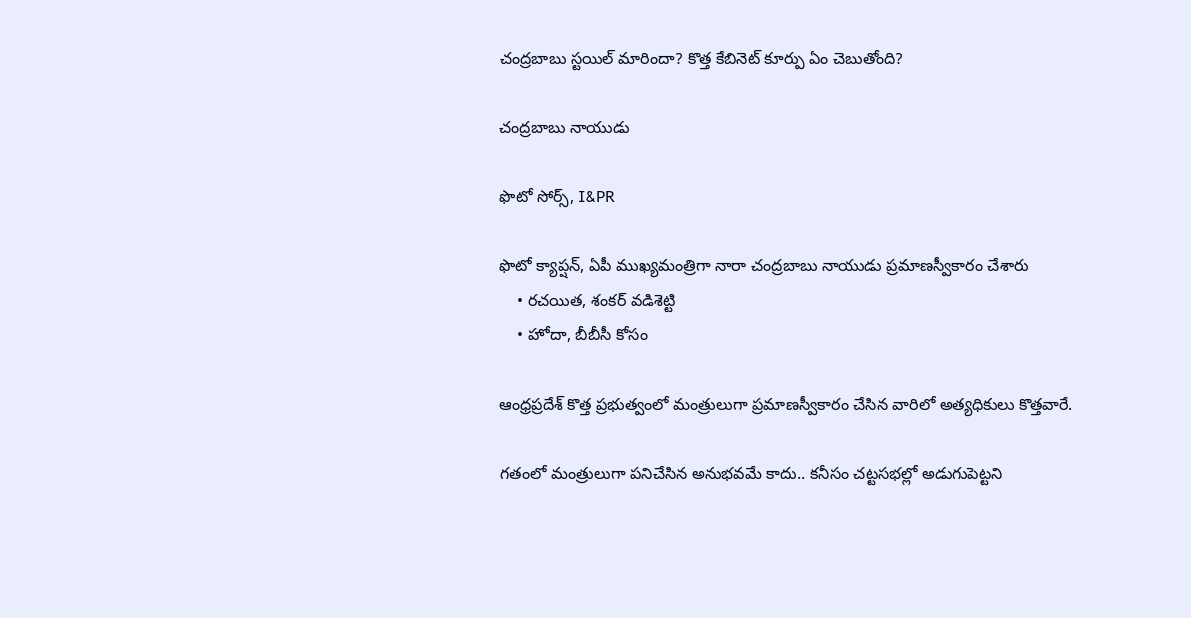చంద్రబాబు స్టయిల్ మారిందా? కొత్త కేబినెట్ కూర్పు ఏం చెబుతోంది?

చంద్రబాబు నాయుడు

ఫొటో సోర్స్, I&PR

ఫొటో క్యాప్షన్, ఏపీ ముఖ్యమంత్రిగా నారా చంద్రబాబు నాయుడు ప్రమాణస్వీకారం చేశారు
    • రచయిత, శంకర్ వడిశెట్టి
    • హోదా, బీబీసీ కోసం

ఆంధ్రప్రదేశ్ కొత్త ప్రభుత్వంలో మంత్రులుగా ప్రమాణస్వీకారం చేసిన వారిలో అత్యధికులు కొత్తవారే.

గతంలో మంత్రులుగా పనిచేసిన అనుభవమే కాదు.. కనీసం చట్టసభల్లో అడుగుపెట్టని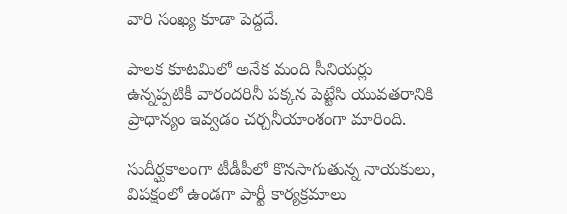వారి సంఖ్య కూడా పెద్దదే.

పాలక కూటమిలో అనేక మంది సీనియర్లు ఉన్నప్పటికీ వారందరినీ పక్కన పెట్టేసి యువతరానికి ప్రాధాన్యం ఇవ్వడం చర్చనీయాంశంగా మారింది.

సుదీర్ఘకాలంగా టీడీపీలో కొనసాగుతున్న నాయకులు, విపక్షంలో ఉండగా పార్టీ కార్యక్రమాలు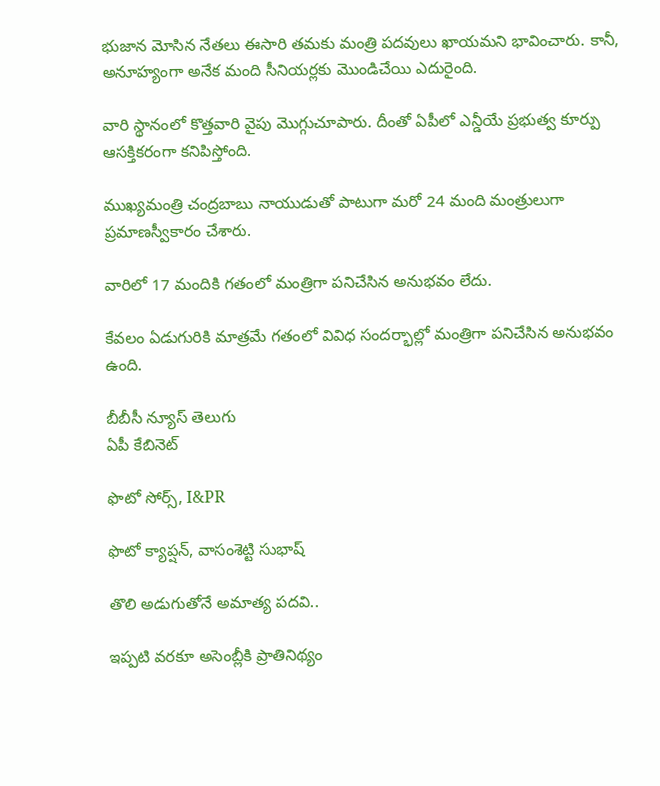భుజాన మోసిన నేతలు ఈసారి తమకు మంత్రి పదవులు ఖాయమని భావించారు. కానీ, అనూహ్యంగా అనేక మంది సీనియర్లకు మొండిచేయి ఎదురైంది.

వారి స్థానంలో కొత్తవారి వైపు మొగ్గుచూపారు. దీంతో ఏపీలో ఎన్డీయే ప్రభుత్వ కూర్పు ఆసక్తికరంగా కనిపిస్తోంది.

ముఖ్యమంత్రి చంద్రబాబు నాయుడుతో పాటుగా మరో 24 మంది మంత్రులుగా ప్రమాణస్వీకారం చేశారు.

వారిలో 17 మందికి గతంలో మంత్రిగా పనిచేసిన అనుభవం లేదు.

కేవలం ఏడుగురికి మాత్రమే గతంలో వివిధ సందర్భాల్లో మంత్రిగా పనిచేసిన అనుభవం ఉంది.

బీబీసీ న్యూస్ తెలుగు
ఏపీ కేబినెట్

ఫొటో సోర్స్, I&PR

ఫొటో క్యాప్షన్, వాసంశెట్టి సుభాష్

తొలి అడుగుతోనే అమాత్య పదవి..

ఇప్పటి వరకూ అసెంబ్లీకి ప్రాతినిథ్యం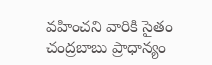వహించని వారికి సైతం చంద్రబాబు ప్రాధాన్యం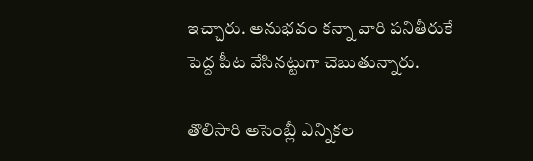ఇచ్చారు. అనుభవం కన్నా వారి పనితీరుకే పెద్ద పీట వేసినట్టుగా చెబుతున్నారు.

తొలిసారి అసెంబ్లీ ఎన్నికల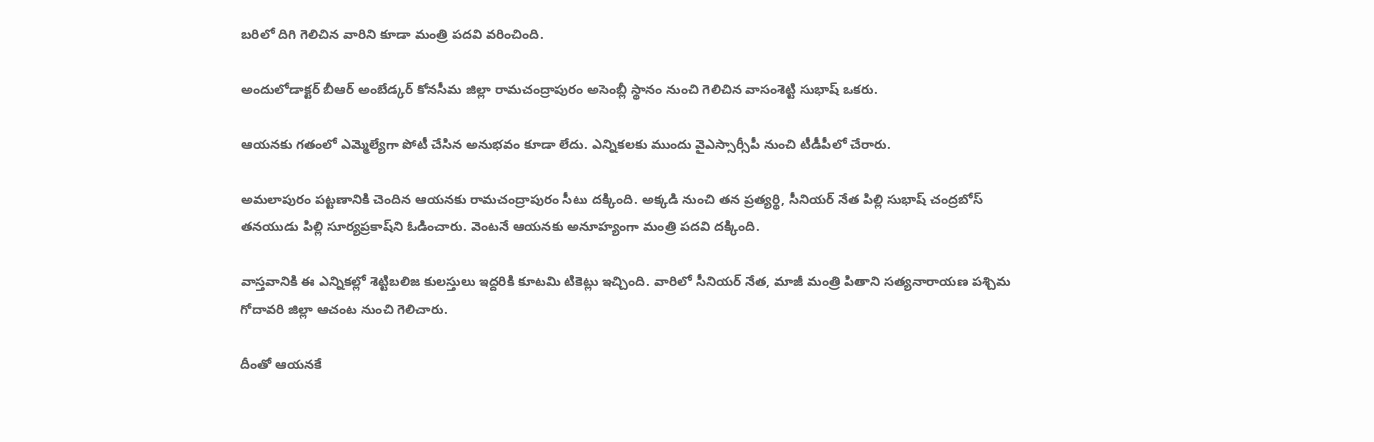బరిలో దిగి గెలిచిన వారిని కూడా మంత్రి పదవి వరించింది.

అందులోడాక్టర్ బీఆర్ అంబేడ్కర్ కోనసీమ జిల్లా రామచంద్రాపురం అసెంబ్లీ స్థానం నుంచి గెలిచిన వాసంశెట్టి సుభాష్‌ ఒకరు.

ఆయనకు గతంలో ఎమ్మెల్యేగా పోటీ చేసిన అనుభవం కూడా లేదు. ఎన్నికలకు ముందు వైఎస్సార్సీపీ నుంచి టీడీపీలో చేరారు.

అమలాపురం పట్టణానికి చెందిన ఆయనకు రామచంద్రాపురం సీటు దక్కింది. అక్కడి నుంచి తన ప్రత్యర్థి, సీనియర్ నేత పిల్లి సుభాష్‌ చంద్రబోస్ తనయుడు పిల్లి సూర్యప్రకాష్‌ని ఓడించారు. వెంటనే ఆయనకు అనూహ్యంగా మంత్రి పదవి దక్కింది.

వాస్తవానికి ఈ ఎన్నికల్లో శెట్టిబలిజ కులస్తులు ఇద్దరికి కూటమి టికెట్లు ఇచ్చింది. వారిలో సీనియర్ నేత, మాజీ మంత్రి పితాని సత్యనారాయణ పశ్చిమ గోదావరి జిల్లా ఆచంట నుంచి గెలిచారు.

దీంతో ఆయనకే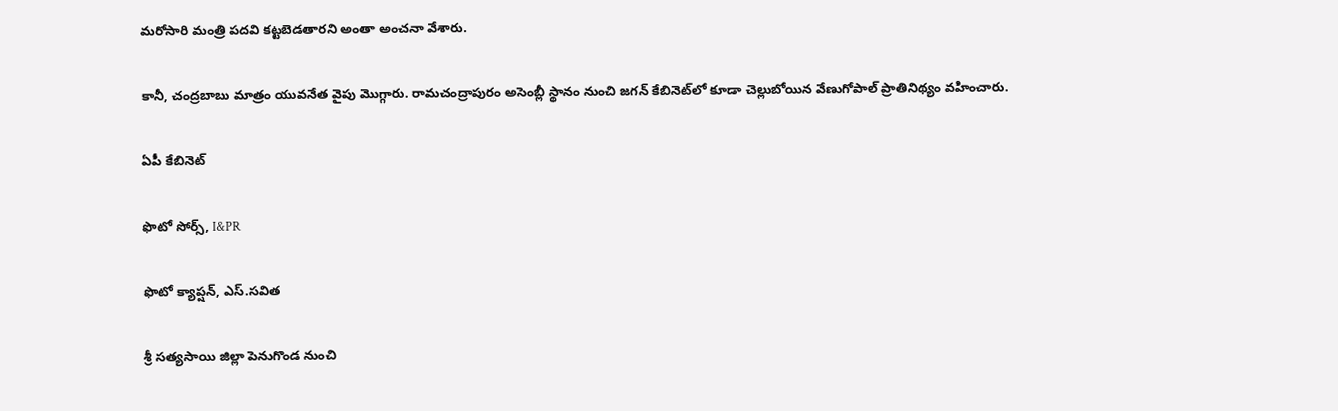మరోసారి మంత్రి పదవి కట్టబెడతారని అంతా అంచనా వేశారు.

కానీ, చంద్రబాబు మాత్రం యువనేత వైపు మొగ్గారు. రామచంద్రాపురం అసెంబ్లీ స్థానం నుంచి జగన్ కేబినెట్‌లో కూడా చెల్లుబోయిన వేణుగోపాల్ ప్రాతినిథ్యం వహించారు.

ఏపీ కేబినెట్

ఫొటో సోర్స్, I&PR

ఫొటో క్యాప్షన్, ఎస్.సవిత

శ్రీ సత్యసాయి జిల్లా పెనుగొండ నుంచి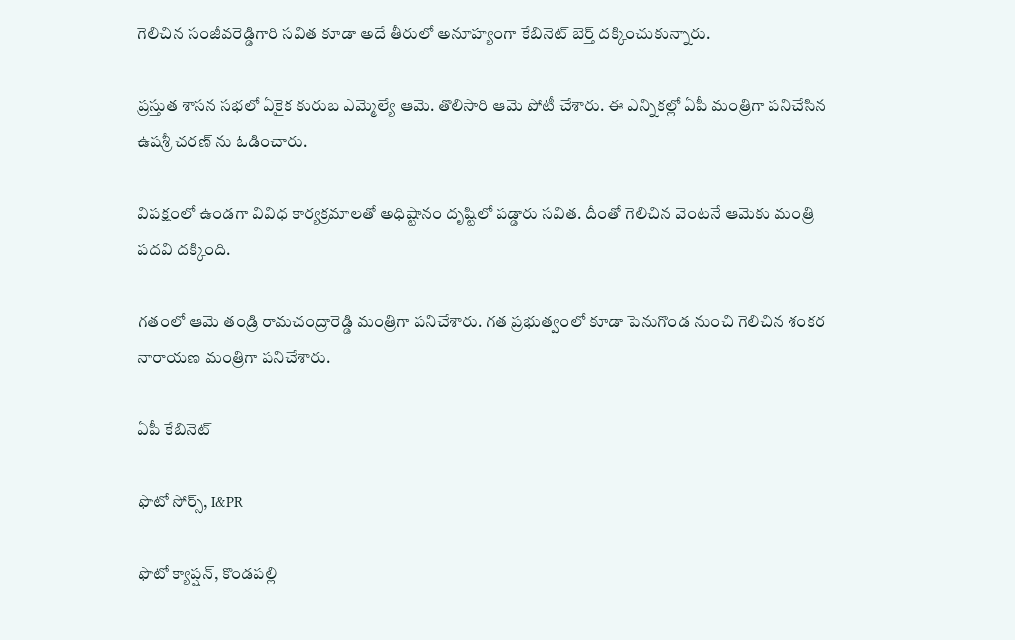గెలిచిన సంజీవరెడ్డిగారి సవిత కూడా అదే తీరులో అనూహ్యంగా కేబినెట్ బెర్త్ దక్కించుకున్నారు.

ప్రస్తుత శాసన సభలో ఏకైక కురుబ ఎమ్మెల్యే ఆమె. తొలిసారి ఆమె పోటీ చేశారు. ఈ ఎన్నికల్లో ఏపీ మంత్రిగా పనిచేసిన ఉషశ్రీ చరణ్ ను ఓడించారు.

విపక్షంలో ఉండగా వివిధ కార్యక్రమాలతో అధిష్టానం దృష్టిలో పడ్డారు సవిత. దీంతో గెలిచిన వెంటనే ఆమెకు మంత్రి పదవి దక్కింది.

గతంలో ఆమె తండ్రి రామచంద్రారెడ్డి మంత్రిగా పనిచేశారు. గత ప్రభుత్వంలో కూడా పెనుగొండ నుంచి గెలిచిన శంకర నారాయణ మంత్రిగా పనిచేశారు.

ఏపీ కేబినెట్

ఫొటో సోర్స్, I&PR

ఫొటో క్యాప్షన్, కొండపల్లి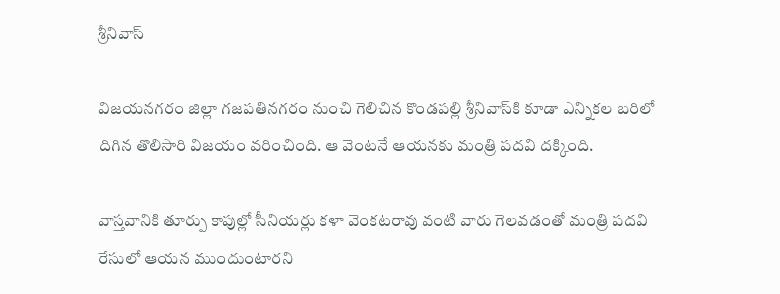శ్రీనివాస్

విజయనగరం జిల్లా గజపతినగరం నుంచి గెలిచిన కొండపల్లి శ్రీనివాస్‌కి కూడా ఎన్నికల బరిలో దిగిన తొలిసారి విజయం వరించింది. ఆ వెంటనే ఆయనకు మంత్రి పదవి దక్కింది.

వాస్తవానికి తూర్పు కాపుల్లో సీనియర్లు కళా వెంకటరావు వంటి వారు గెలవడంతో మంత్రి పదవి రేసులో ఆయన ముందుంటారని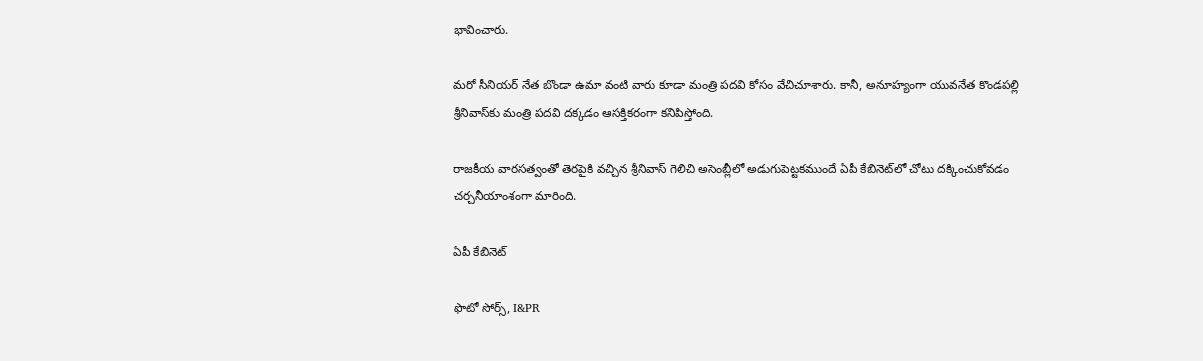భావించారు.

మరో సీనియర్ నేత బొండా ఉమా వంటి వారు కూడా మంత్రి పదవి కోసం వేచిచూశారు. కానీ, అనూహ్యంగా యువనేత కొండపల్లి శ్రీనివాస్‌కు మంత్రి పదవి దక్కడం ఆసక్తికరంగా కనిపిస్తోంది.

రాజకీయ వారసత్వంతో తెరపైకి వచ్చిన శ్రీనివాస్ గెలిచి అసెంబ్లీలో అడుగుపెట్టకముందే ఏపీ కేబినెట్‌లో చోటు దక్కించుకోవడం చర్చనీయాంశంగా మారింది.

ఏపీ కేబినెట్

ఫొటో సోర్స్, I&PR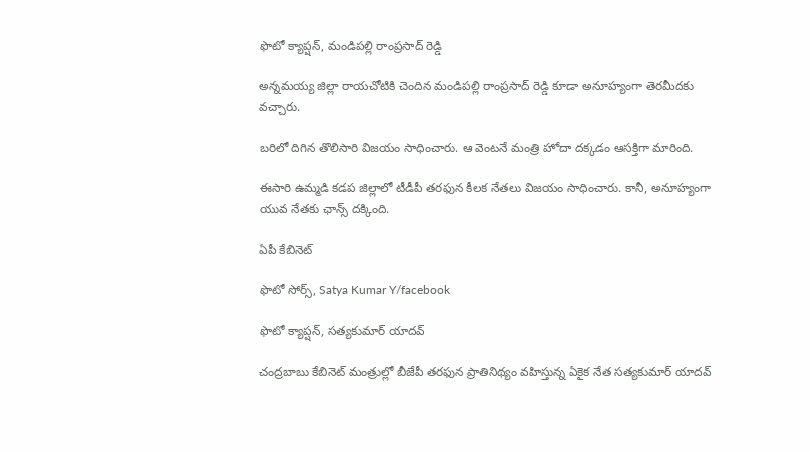ఫొటో క్యాప్షన్, మండిపల్లి రాంప్రసాద్ రెడ్డి

అన్నమయ్య జిల్లా రాయచోటికి చెందిన మండిపల్లి రాంప్రసాద్ రెడ్డి కూడా అనూహ్యంగా తెరమీదకు వచ్చారు.

బరిలో దిగిన తొలిసారి విజయం సాధించారు. ఆ వెంటనే మంత్రి హోదా దక్కడం ఆసక్తిగా మారింది.

ఈసారి ఉమ్మడి కడప జిల్లాలో టీడీపీ తరఫున కీలక నేతలు విజయం సాధించారు. కానీ, అనూహ్యంగా యువ నేతకు ఛాన్స్ దక్కింది.

ఏపీ కేబినెట్

ఫొటో సోర్స్, Satya Kumar Y/facebook

ఫొటో క్యాప్షన్, సత్యకుమార్ యాదవ్

చంద్రబాబు కేబినెట్ మంత్రుల్లో బీజేపీ తరఫున ప్రాతినిథ్యం వహిస్తున్న ఏకైక నేత సత్యకుమార్ యాదవ్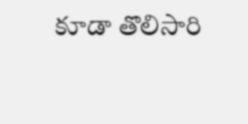కూడా తొలిసారి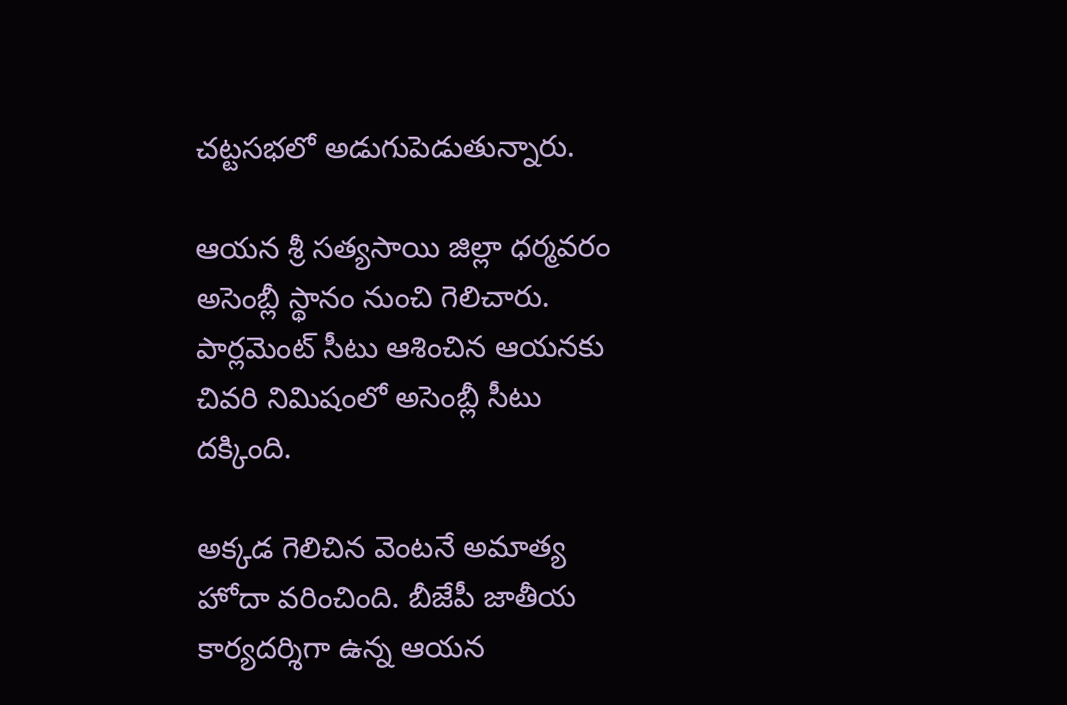చట్టసభలో అడుగుపెడుతున్నారు.

ఆయన శ్రీ సత్యసాయి జిల్లా ధర్మవరం అసెంబ్లీ స్థానం నుంచి గెలిచారు. పార్లమెంట్ సీటు ఆశించిన ఆయనకు చివరి నిమిషంలో అసెంబ్లీ సీటు దక్కింది.

అక్కడ గెలిచిన వెంటనే అమాత్య హోదా వరించింది. బీజేపీ జాతీయ కార్యదర్శిగా ఉన్న ఆయన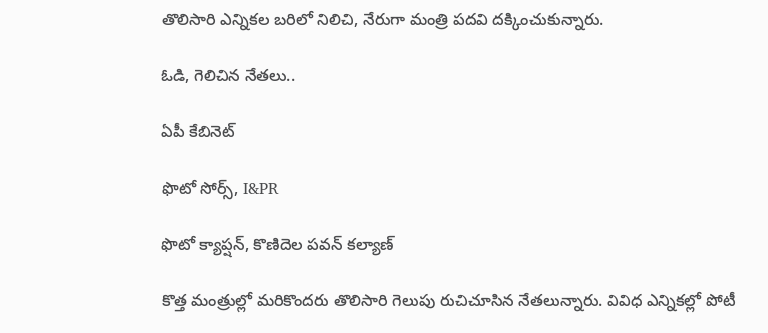తొలిసారి ఎన్నికల బరిలో నిలిచి, నేరుగా మంత్రి పదవి దక్కించుకున్నారు.

ఓడి, గెలిచిన నేతలు..

ఏపీ కేబినెట్

ఫొటో సోర్స్, I&PR

ఫొటో క్యాప్షన్, కొణిదెల పవన్ కల్యాణ్

కొత్త మంత్రుల్లో మరికొందరు తొలిసారి గెలుపు రుచిచూసిన నేతలున్నారు. వివిధ ఎన్నికల్లో పోటీ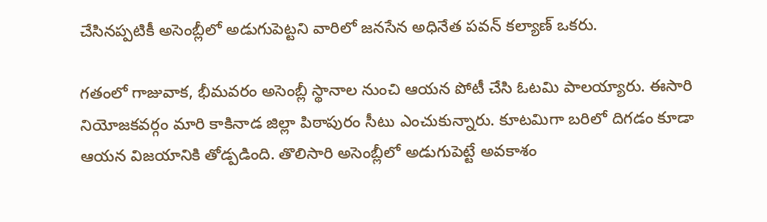చేసినప్పటికీ అసెంబ్లీలో అడుగుపెట్టని వారిలో జనసేన అధినేత పవన్ కల్యాణ్ ఒకరు.

గతంలో గాజువాక, భీమవరం అసెంబ్లీ స్థానాల నుంచి ఆయన పోటీ చేసి ఓటమి పాలయ్యారు. ఈసారి నియోజకవర్గం మారి కాకినాడ జిల్లా పిఠాపురం సీటు ఎంచుకున్నారు. కూటమిగా బరిలో దిగడం కూడా ఆయన విజయానికి తోడ్పడింది. తొలిసారి అసెంబ్లీలో అడుగుపెట్టే అవకాశం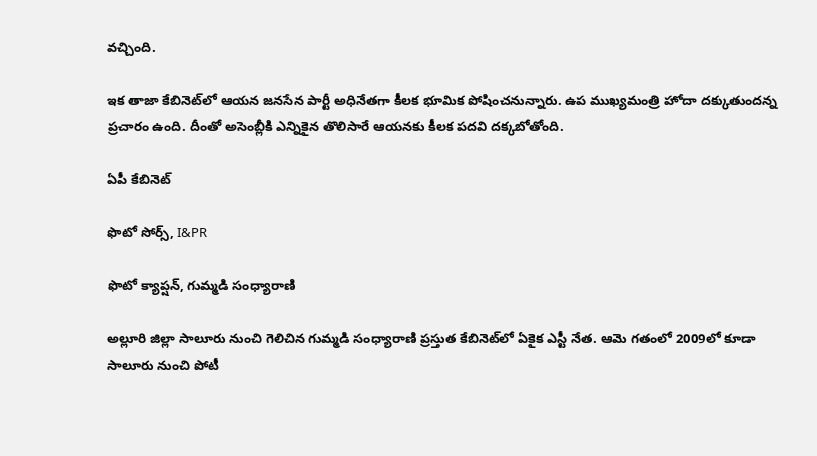వచ్చింది.

ఇక తాజా కేబినెట్‌లో ఆయన జనసేన పార్టీ అధినేతగా కీలక భూమిక పోషించనున్నారు. ఉప ముఖ్యమంత్రి హోదా దక్కుతుందన్న ప్రచారం ఉంది. దీంతో అసెంబ్లీకి ఎన్నికైన తొలిసారే ఆయనకు కీలక పదవి దక్కబోతోంది.

ఏపీ కేబినెట్

ఫొటో సోర్స్, I&PR

ఫొటో క్యాప్షన్, గుమ్మడి సంధ్యారాణి

అల్లూరి జిల్లా సాలూరు నుంచి గెలిచిన గుమ్మడి సంధ్యారాణి ప్రస్తుత కేబినెట్‌లో ఏకైక ఎస్టీ నేత. ఆమె గతంలో 2009లో కూడా సాలూరు నుంచి పోటీ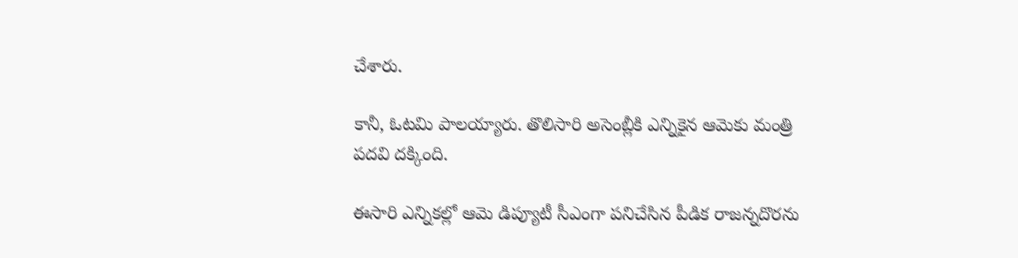చేశారు.

కానీ, ఓటమి పాలయ్యారు. తొలిసారి అసెంబ్లీకి ఎన్నికైన ఆమెకు మంత్రి పదవి దక్కింది.

ఈసారి ఎన్నికల్లో ఆమె డిప్యూటీ సీఎంగా పనిచేసిన పీడిక రాజన్నదొరను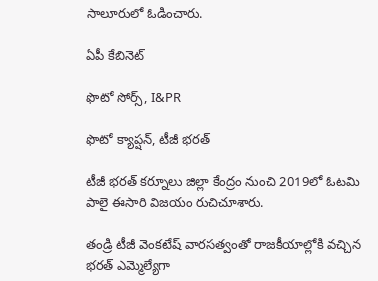సాలూరులో ఓడించారు.

ఏపీ కేబినెట్

ఫొటో సోర్స్, I&PR

ఫొటో క్యాప్షన్, టీజీ భరత్

టీజీ భరత్ కర్నూలు జిల్లా కేంద్రం నుంచి 2019లో ఓటమి పాలై ఈసారి విజయం రుచిచూశారు.

తండ్రి టీజీ వెంకటేష్ వారసత్వంతో రాజకీయాల్లోకి వచ్చిన భరత్ ఎమ్మెల్యేగా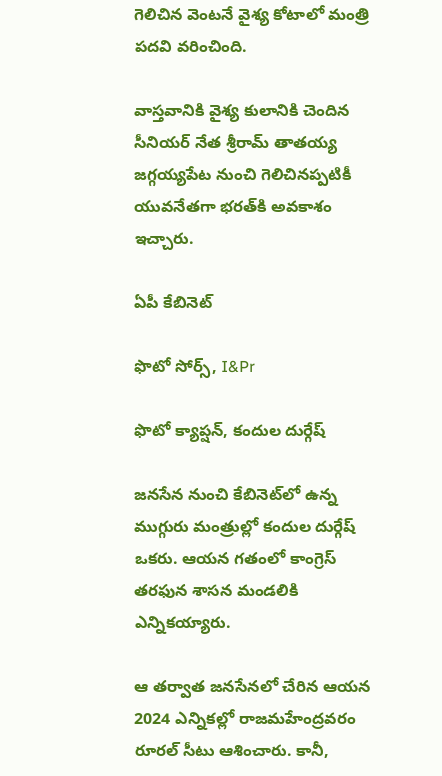గెలిచిన వెంటనే వైశ్య కోటాలో మంత్రి పదవి వరించింది.

వాస్తవానికి వైశ్య కులానికి చెందిన సీనియర్ నేత శ్రీరామ్ తాతయ్య జగ్గయ్యపేట నుంచి గెలిచినప్పటికీ యువనేతగా భరత్‌కి అవకాశం ఇచ్చారు.

ఏపీ కేబినెట్

ఫొటో సోర్స్, I&Pr

ఫొటో క్యాప్షన్, కందుల దుర్గేష్

జనసేన నుంచి కేబినెట్‌లో ఉన్న ముగ్గురు మంత్రుల్లో కందుల దుర్గేష్ ఒకరు. ఆయన గతంలో కాంగ్రెస్ తరఫున శాసన మండలికి ఎన్నికయ్యారు.

ఆ తర్వాత జనసేనలో చేరిన ఆయన 2024 ఎన్నికల్లో రాజమహేంద్రవరం రూరల్ సీటు ఆశించారు. కానీ,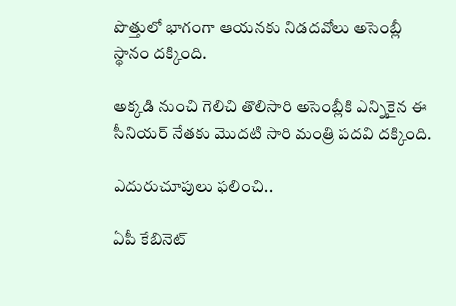పొత్తులో భాగంగా ఆయనకు నిడదవోలు అసెంబ్లీ స్థానం దక్కింది.

అక్కడి నుంచి గెలిచి తొలిసారి అసెంబ్లీకి ఎన్నికైన ఈ సీనియర్ నేతకు మొదటి సారి మంత్రి పదవి దక్కింది.

ఎదురుచూపులు ఫలించి..

ఏపీ కేబినెట్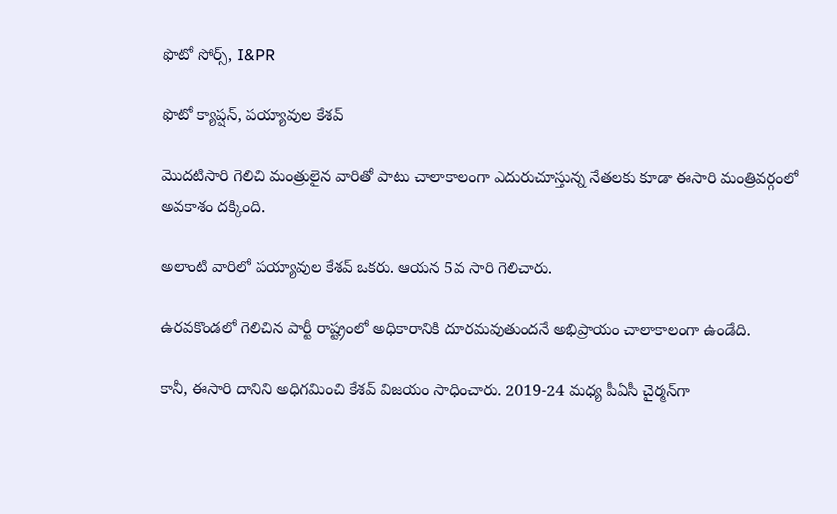ఫొటో సోర్స్, I&PR

ఫొటో క్యాప్షన్, పయ్యావుల కేశవ్

మొదటిసారి గెలిచి మంత్రులైన వారితో పాటు చాలాకాలంగా ఎదురుచూస్తున్న నేతలకు కూడా ఈసారి మంత్రివర్గంలో అవకాశం దక్కింది.

అలాంటి వారిలో పయ్యావుల కేశవ్ ఒకరు. ఆయన 5వ సారి గెలిచారు.

ఉరవకొండలో గెలిచిన పార్టీ రాష్ట్రంలో అధికారానికి దూరమవుతుందనే అభిప్రాయం చాలాకాలంగా ఉండేది.

కానీ, ఈసారి దానిని అధిగమించి కేశవ్ విజయం సాధించారు. 2019-24 మధ్య పీఏసీ చైర్మన్‌గా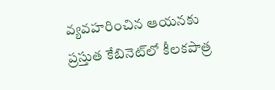వ్యవహరించిన ఆయనకు ప్రస్తుత కేబినెట్‌లో కీలకపాత్ర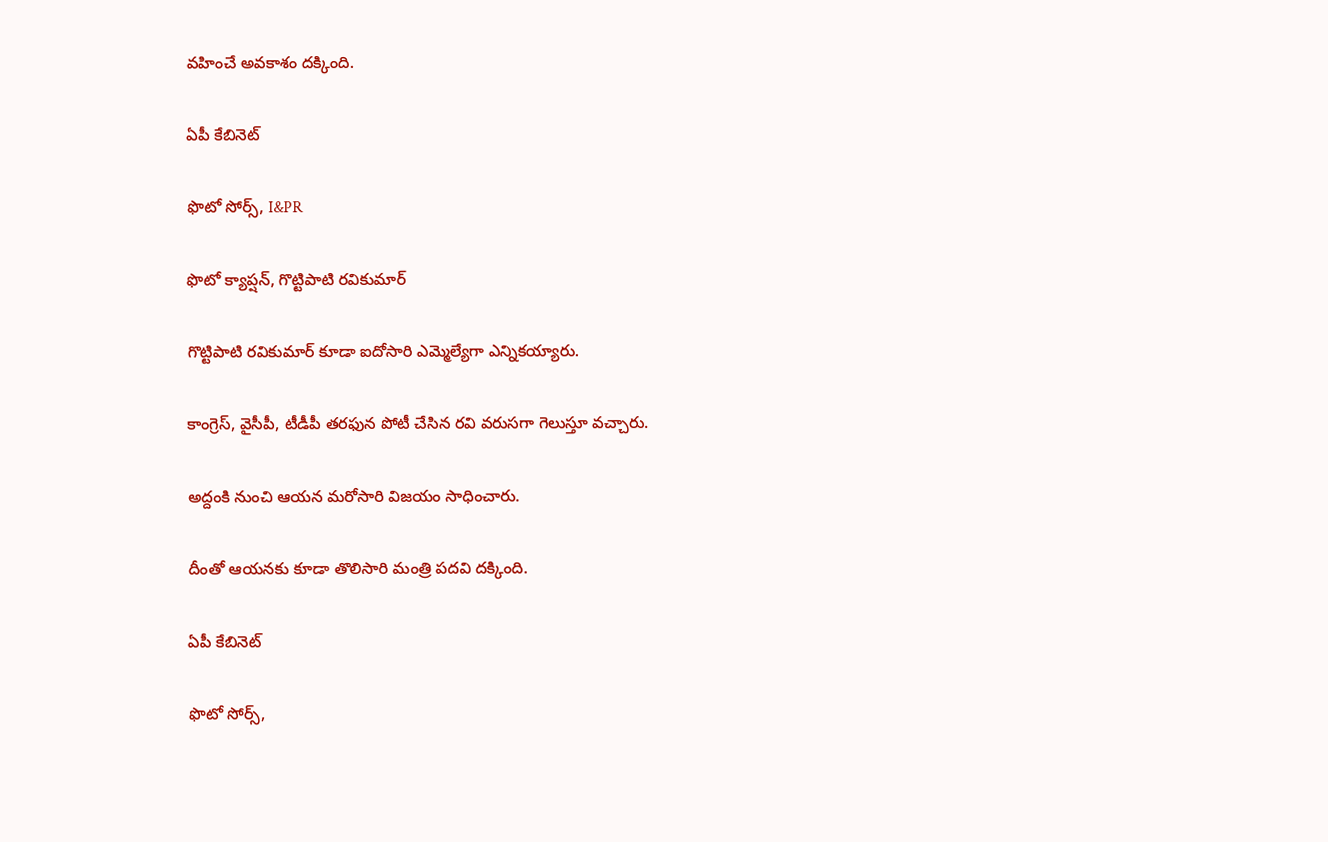వహించే అవకాశం దక్కింది.

ఏపీ కేబినెట్

ఫొటో సోర్స్, I&PR

ఫొటో క్యాప్షన్, గొట్టిపాటి రవికుమార్

గొట్టిపాటి రవికుమార్ కూడా ఐదోసారి ఎమ్మెల్యేగా ఎన్నికయ్యారు.

కాంగ్రెస్, వైసీపీ, టీడీపీ తరఫున పోటీ చేసిన రవి వరుసగా గెలుస్తూ వచ్చారు.

అద్దంకి నుంచి ఆయన మరోసారి విజయం సాధించారు.

దీంతో ఆయనకు కూడా తొలిసారి మంత్రి పదవి దక్కింది.

ఏపీ కేబినెట్

ఫొటో సోర్స్,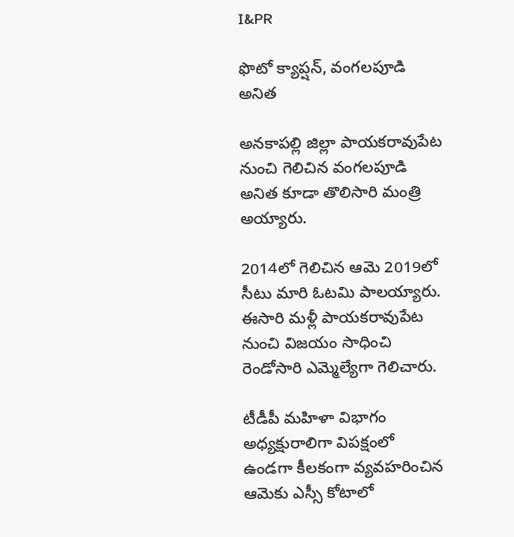I&PR

ఫొటో క్యాప్షన్, వంగలపూడి అనిత

అనకాపల్లి జిల్లా పాయకరావుపేట నుంచి గెలిచిన వంగలపూడి అనిత కూడా తొలిసారి మంత్రి అయ్యారు.

2014లో గెలిచిన ఆమె 2019లో సీటు మారి ఓటమి పాలయ్యారు. ఈసారి మళ్లీ పాయకరావుపేట నుంచి విజయం సాధించి రెండోసారి ఎమ్మెల్యేగా గెలిచారు.

టీడీపీ మహిళా విభాగం అధ్యక్షురాలిగా విపక్షంలో ఉండగా కీలకంగా వ్యవహరించిన ఆమెకు ఎస్సీ కోటాలో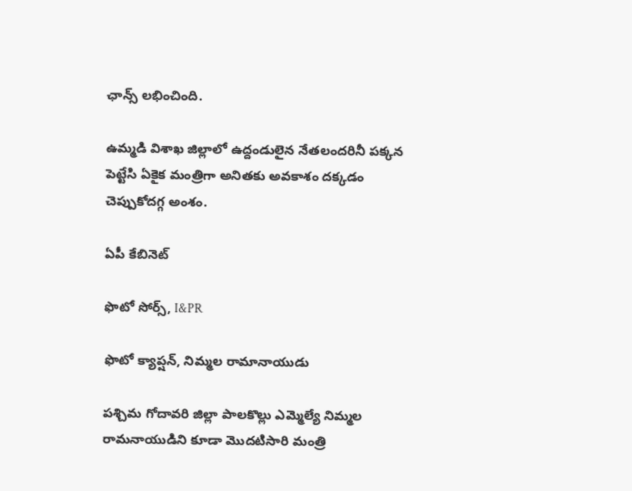ఛాన్స్ లభించింది.

ఉమ్మడి విశాఖ జిల్లాలో ఉద్దండులైన నేతలందరినీ పక్కన పెట్టేసి ఏకైక మంత్రిగా అనితకు అవకాశం దక్కడం చెప్పుకోదగ్గ అంశం.

ఏపీ కేబినెట్

ఫొటో సోర్స్, I&PR

ఫొటో క్యాప్షన్, నిమ్మల రామానాయుడు

పశ్చిమ గోదావరి జిల్లా పాలకొల్లు ఎమ్మెల్యే నిమ్మల రామనాయుడిని కూడా మొదటిసారి మంత్రి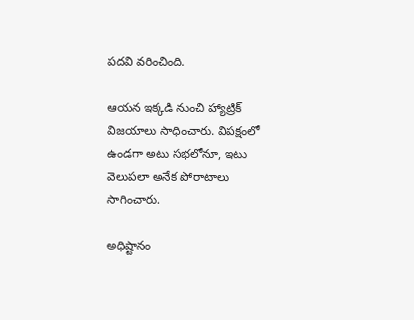పదవి వరించింది.

ఆయన ఇక్కడి నుంచి హ్యాట్రిక్ విజయాలు సాధించారు. విపక్షంలో ఉండగా అటు సభలోనూ, ఇటు వెలుపలా అనేక పోరాటాలు సాగించారు.

అధిష్టానం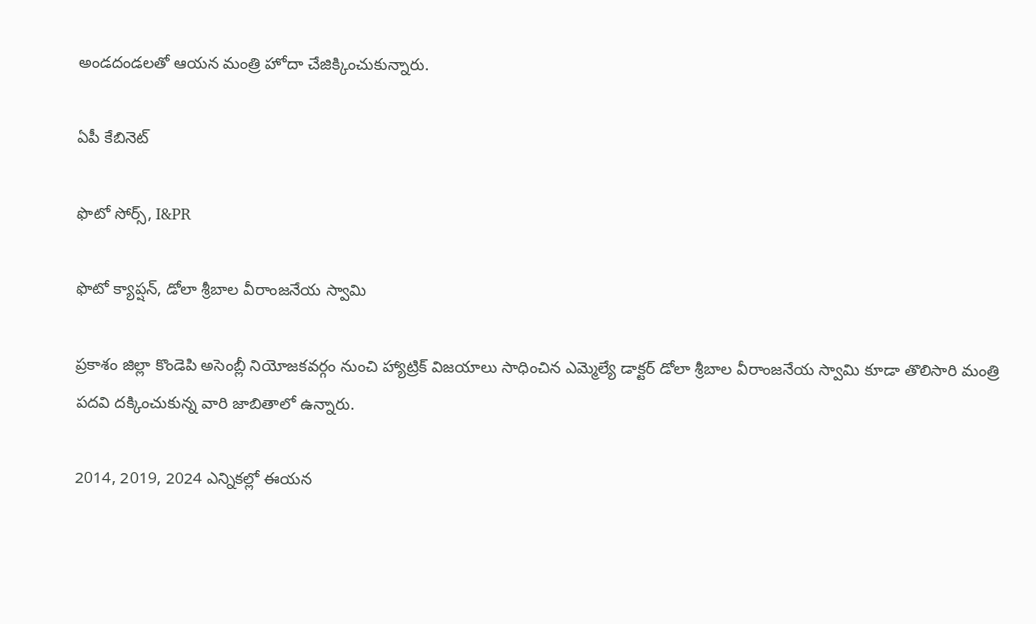అండదండలతో ఆయన మంత్రి హోదా చేజిక్కించుకున్నారు.

ఏపీ కేబినెట్

ఫొటో సోర్స్, I&PR

ఫొటో క్యాప్షన్, డోలా శ్రీబాల వీరాంజనేయ స్వామి

ప్రకాశం జిల్లా కొండెపి అసెంబ్లీ నియోజకవర్గం నుంచి హ్యాట్రిక్ విజయాలు సాధించిన ఎమ్మెల్యే డాక్టర్ డోలా శ్రీబాల వీరాంజనేయ స్వామి కూడా తొలిసారి మంత్రి పదవి దక్కించుకున్న వారి జాబితాలో ఉన్నారు.

2014, 2019, 2024 ఎన్నికల్లో ఈయన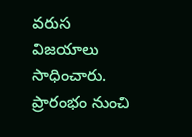వరుస విజయాలు సాధించారు. ప్రారంభం నుంచి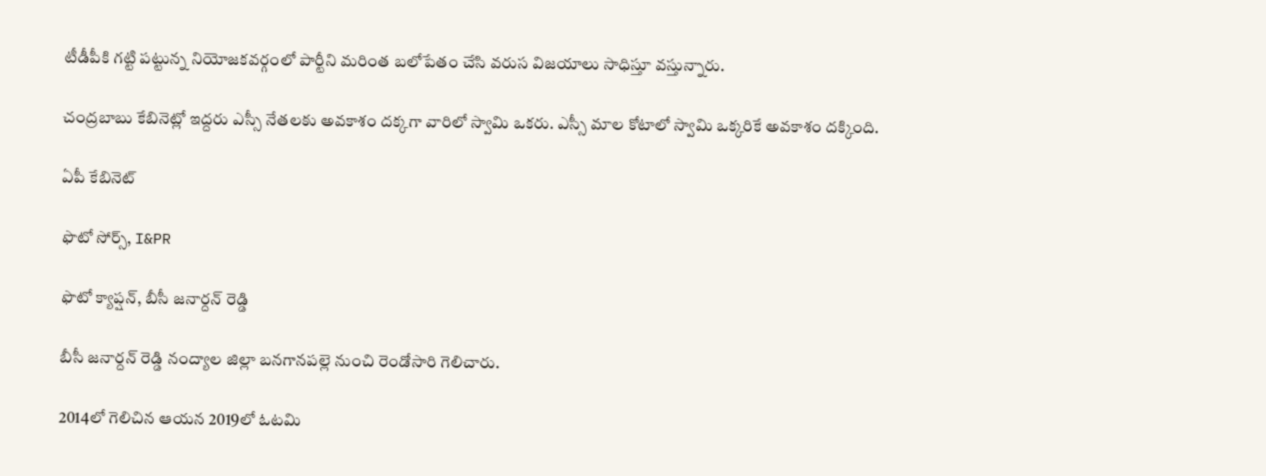టీడీపీకి గట్టి పట్టున్న నియోజకవర్గంలో పార్టీని మరింత బలోపేతం చేసి వరుస విజయాలు సాధిస్తూ వస్తున్నారు.

చంద్రబాబు కేబినెట్లో ఇద్దరు ఎస్సీ నేతలకు అవకాశం దక్కగా వారిలో స్వామి ఒకరు. ఎస్సీ మాల కోటాలో స్వామి ఒక్కరికే అవకాశం దక్కింది.

ఏపీ కేబినెట్

ఫొటో సోర్స్, I&PR

ఫొటో క్యాప్షన్, బీసీ జనార్దన్ రెడ్డి

బీసీ జనార్దన్ రెడ్డి నంద్యాల జిల్లా బనగానపల్లె నుంచి రెండోసారి గెలిచారు.

2014లో గెలిచిన ఆయన 2019లో ఓటమి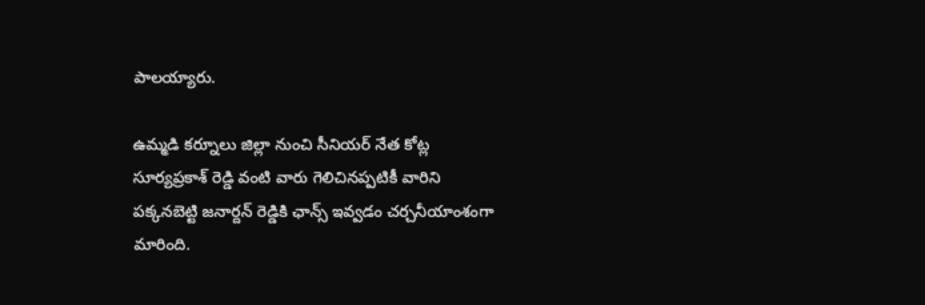పాలయ్యారు.

ఉమ్మడి కర్నూలు జిల్లా నుంచి సీనియర్ నేత కోట్ల సూర్యప్రకాశ్ రెడ్డి వంటి వారు గెలిచినప్పటికీ వారిని పక్కనబెట్టి జనార్దన్ రెడ్డికి ఛాన్స్ ఇవ్వడం చర్చనీయాంశంగా మారింది.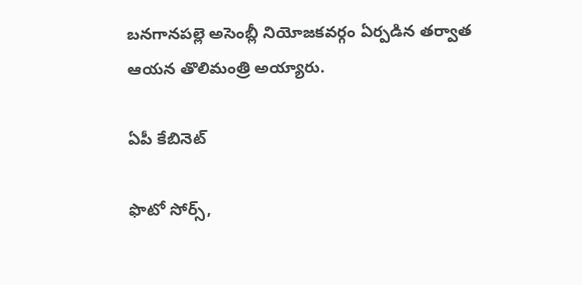బనగానపల్లె అసెంబ్లీ నియోజకవర్గం ఏర్పడిన తర్వాత ఆయన తొలిమంత్రి అయ్యారు.

ఏపీ కేబినెట్

ఫొటో సోర్స్,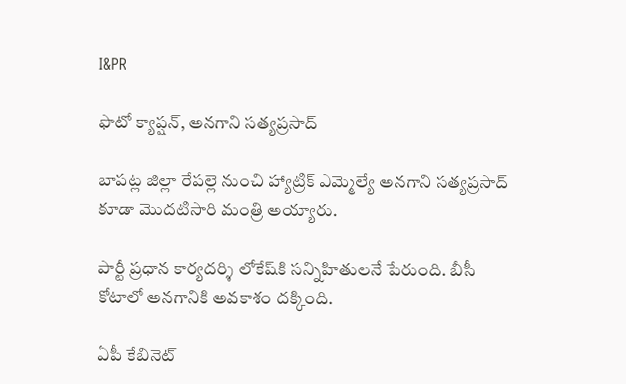I&PR

ఫొటో క్యాప్షన్, అనగాని సత్యప్రసాద్

బాపట్ల జిల్లా రేపల్లె నుంచి హ్యాట్రిక్ ఎమ్మెల్యే అనగాని సత్యప్రసాద్ కూడా మొదటిసారి మంత్రి అయ్యారు.

పార్టీ ప్రధాన కార్యదర్శి లోకేష్‌కి సన్నిహితులనే పేరుంది. బీసీ కోటాలో అనగానికి అవకాశం దక్కింది.

ఏపీ కేబినెట్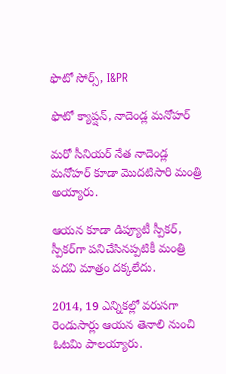ఫొటో సోర్స్, I&PR

ఫొటో క్యాప్షన్, నాదెండ్ల మనోహర్

మరో సీనియర్ నేత నాదెండ్ల మనోహర్ కూడా మొదటిసారి మంత్రి అయ్యారు.

ఆయన కూడా డిప్యూటీ స్పీకర్, స్పీకర్‌‌గా పనిచేసినప్పటికీ మంత్రి పదవి మాత్రం దక్కలేదు.

2014, 19 ఎన్నికల్లో వరుసగా రెండుసార్లు ఆయన తెనాలి నుంచి ఓటమి పాలయ్యారు.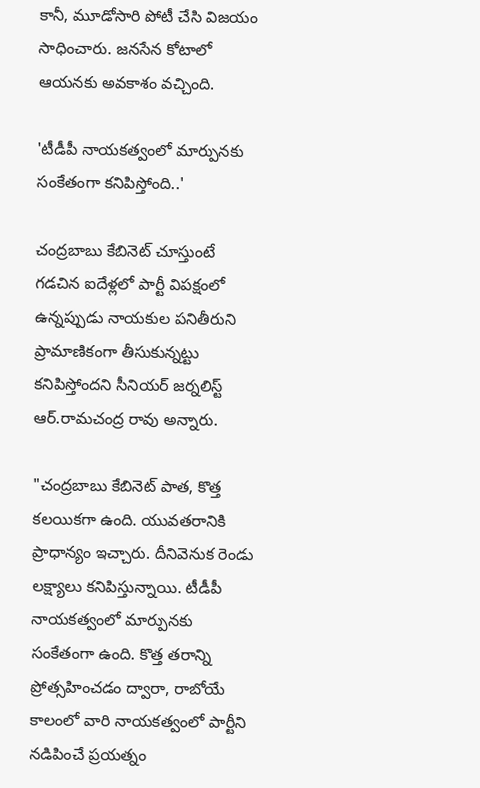కానీ, మూడోసారి పోటీ చేసి విజయం సాధించారు. జనసేన కోటాలో ఆయనకు అవకాశం వచ్చింది.

'టీడీపీ నాయకత్వంలో మార్పునకు సంకేతంగా కనిపిస్తోంది..'

చంద్రబాబు కేబినెట్ చూస్తుంటే గడచిన ఐదేళ్లలో పార్టీ విపక్షంలో ఉన్నప్పుడు నాయకుల పనితీరుని ప్రామాణికంగా తీసుకున్నట్టు కనిపిస్తోందని సీనియర్ జర్నలిస్ట్ ఆర్.రామచంద్ర రావు అన్నారు.

"చంద్రబాబు కేబినెట్ పాత, కొత్త కలయికగా ఉంది. యువతరానికి ప్రాధాన్యం ఇచ్చారు. దీనివెనుక రెండు లక్ష్యాలు కనిపిస్తున్నాయి. టీడీపీ నాయకత్వంలో మార్పునకు సంకేతంగా ఉంది. కొత్త తరాన్ని ప్రోత్సహించడం ద్వారా, రాబోయే కాలంలో వారి నాయకత్వంలో పార్టీని నడిపించే ప్రయత్నం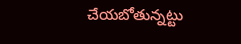చేయబోతున్నట్టు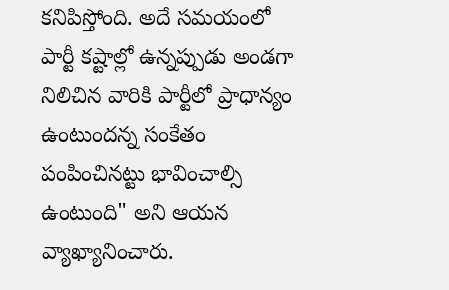కనిపిస్తోంది. అదే సమయంలో పార్టీ కష్టాల్లో ఉన్నప్పుడు అండగా నిలిచిన వారికి పార్టీలో ప్రాధాన్యం ఉంటుందన్న సంకేతం పంపించినట్టు భావించాల్సి ఉంటుంది" అని ఆయన వ్యాఖ్యానించారు.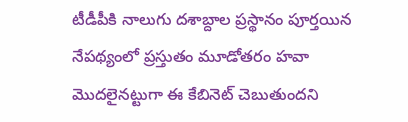టీడీపీకి నాలుగు దశాబ్దాల ప్రస్థానం పూర్తయిన నేపథ్యంలో ప్రస్తుతం మూడోతరం హవా మొదలైనట్టుగా ఈ కేబినెట్ చెబుతుందని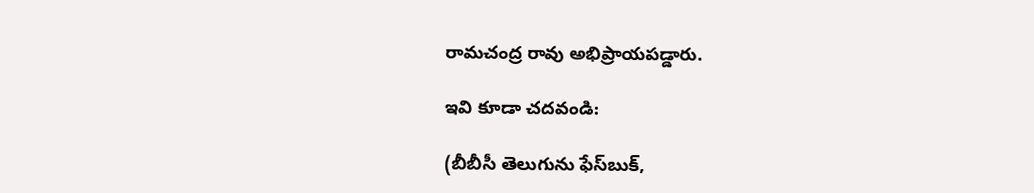రామచంద్ర రావు అభిప్రాయపడ్డారు.

ఇవి కూడా చదవండి:

(బీబీసీ తెలుగును ఫేస్‌బుక్,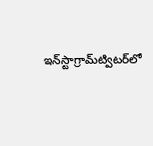ఇన్‌స్టాగ్రామ్‌ట్విటర్‌లో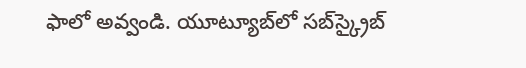ఫాలో అవ్వండి. యూట్యూబ్‌లో సబ్‌స్క్రైబ్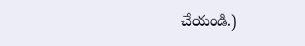చేయండి.)